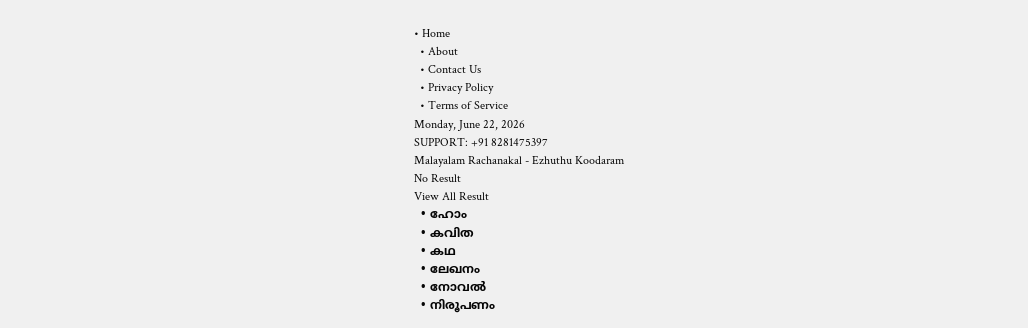• Home
  • About
  • Contact Us
  • Privacy Policy
  • Terms of Service
Monday, June 22, 2026
SUPPORT: +91 8281475397
Malayalam Rachanakal - Ezhuthu Koodaram
No Result
View All Result
  • ഹോം
  • കവിത
  • കഥ
  • ലേഖനം
  • നോവൽ
  • നിരൂപണം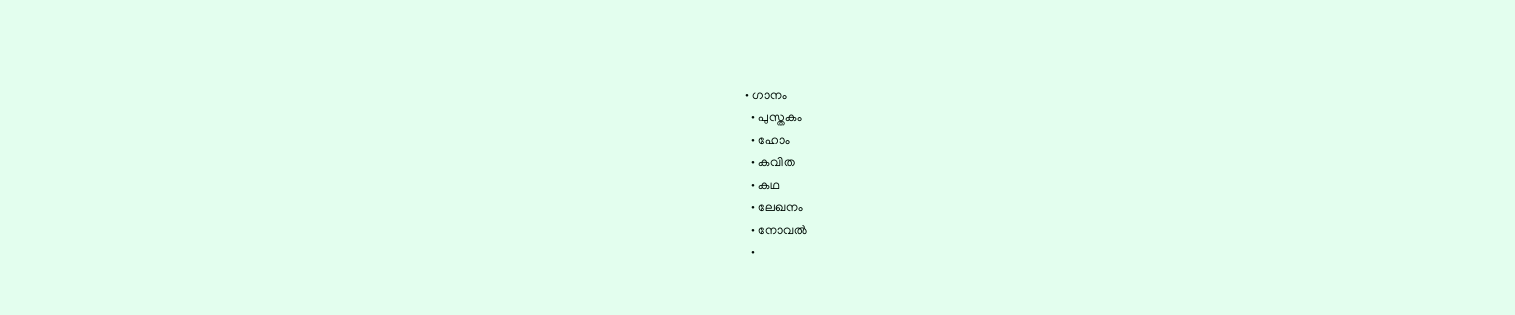• ഗാനം
  • പുസ്തകം
  • ഹോം
  • കവിത
  • കഥ
  • ലേഖനം
  • നോവൽ
  •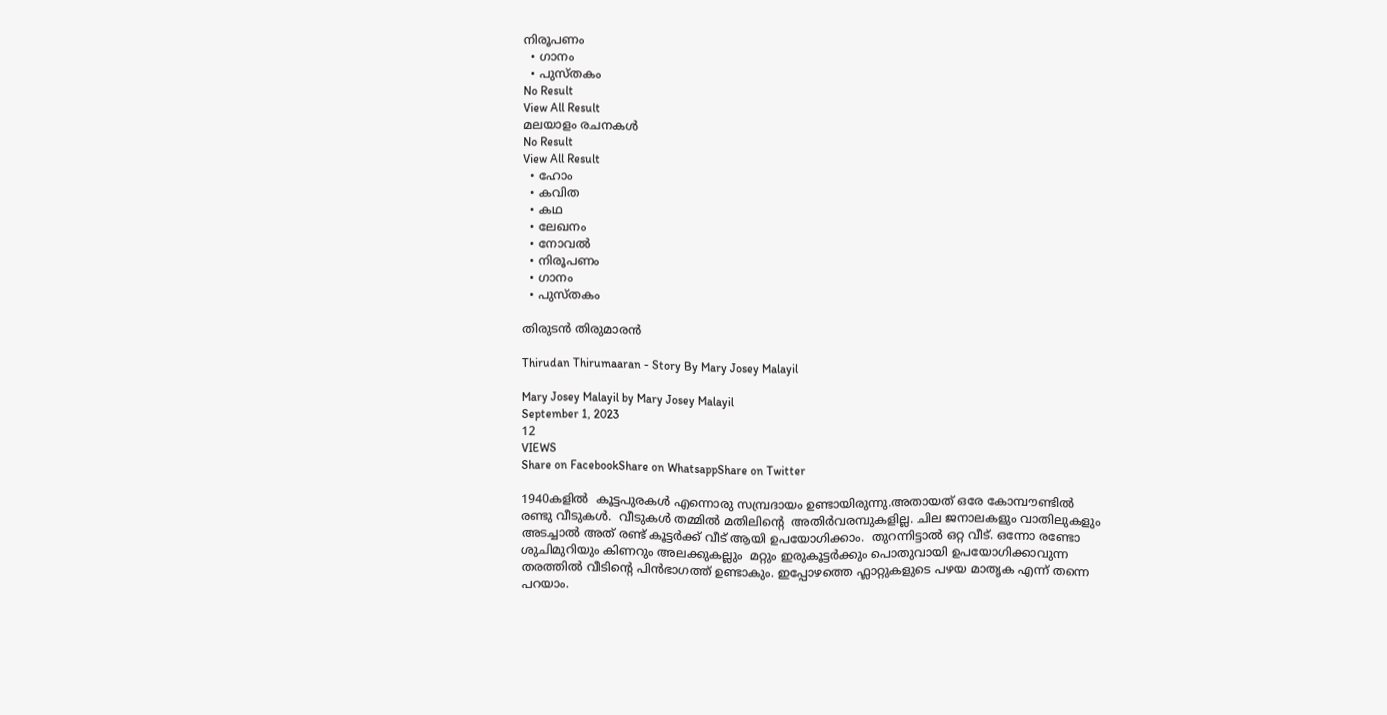നിരൂപണം
  • ഗാനം
  • പുസ്തകം
No Result
View All Result
മലയാളം രചനകൾ
No Result
View All Result
  • ഹോം
  • കവിത
  • കഥ
  • ലേഖനം
  • നോവൽ
  • നിരൂപണം
  • ഗാനം
  • പുസ്തകം

തിരുടൻ തിരുമാരൻ

Thirudan Thirumaaran - Story By Mary Josey Malayil

Mary Josey Malayil by Mary Josey Malayil
September 1, 2023
12
VIEWS
Share on FacebookShare on WhatsappShare on Twitter

1940കളിൽ  കൂട്ടപുരകൾ എന്നൊരു സമ്പ്രദായം ഉണ്ടായിരുന്നു.അതായത് ഒരേ കോമ്പൗണ്ടിൽ രണ്ടു വീടുകൾ.  വീടുകൾ തമ്മിൽ മതിലിൻ്റെ  അതിർവരമ്പുകളില്ല. ചില ജനാലകളും വാതിലുകളും അടച്ചാൽ അത് രണ്ട് കൂട്ടർക്ക് വീട് ആയി ഉപയോഗിക്കാം.  തുറന്നിട്ടാൽ ഒറ്റ വീട്. ഒന്നോ രണ്ടോ ശുചിമുറിയും കിണറും അലക്കുകല്ലും  മറ്റും ഇരുകൂട്ടർക്കും പൊതുവായി ഉപയോഗിക്കാവുന്ന തരത്തിൽ വീടിൻ്റെ പിൻഭാഗത്ത് ഉണ്ടാകും. ഇപ്പോഴത്തെ ഫ്ലാറ്റുകളുടെ പഴയ മാതൃക എന്ന് തന്നെ പറയാം.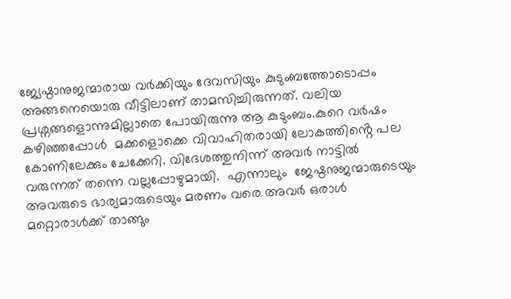ജ്യേഷ്ഠാനുജന്മാരായ വർക്കിയും ദേവസിയും കുടുംബത്തോടൊപ്പം അങ്ങനെയൊരു വീട്ടിലാണ് താമസിച്ചിരുന്നത്. വലിയ പ്രശ്നങ്ങളൊന്നുമില്ലാതെ പോയിരുന്നു ആ കുടുംബം.കുറെ വർഷം കഴിഞ്ഞപ്പോൾ  മക്കളൊക്കെ വിവാഹിതരായി ലോകത്തിൻ്റെ പല കോണിലേക്കും ചേക്കേറി. വിദേശത്തുനിന്ന് അവർ നാട്ടിൽ വരുന്നത് തന്നെ വല്ലപ്പോഴുമായി.  എന്നാലും  ജേഷ്ഠനുജന്മാരുടെയും  അവരുടെ ഭാര്യമാരുടെയും മരണം വരെ അവർ ഒരാൾ മറ്റൊരാൾക്ക് താങ്ങും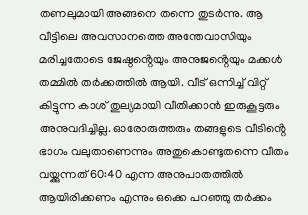തണലുമായി അങ്ങനെ തന്നെ തുടർന്നു. ആ വീട്ടിലെ അവസാനത്തെ അന്തേവാസിയും  മരിച്ചതോടെ ജേഷ്ഠൻ്റെയും അനുജൻ്റെയും മക്കൾ തമ്മിൽ തർക്കത്തിൽ ആയി. വീട് ഒന്നിച്ച് വിറ്റ് കിട്ടുന്ന കാശ് തുല്യമായി വീതിക്കാൻ ഇരുകൂട്ടരും അനുവദിച്ചില്ല. ഓരോരുത്തരും തങ്ങളുടെ വീടിൻ്റെ ഭാഗം വലുതാണെന്നും അതുകൊണ്ടുതന്നെ വീതം വയ്ക്കുന്നത് 60:40 എന്ന അനുപാതത്തിൽ ആയിരിക്കണം എന്നും ഒക്കെ പറഞ്ഞു തർക്കം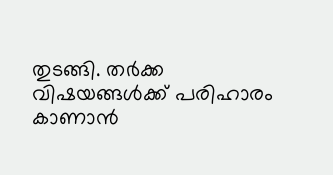തുടങ്ങി. തർക്ക വിഷയങ്ങൾക്ക് പരിഹാരം കാണാൻ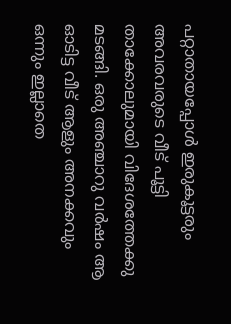പറ്റാതായപ്പോൾ ഇരുകൂട്ടരും അവരവരുടെ വീട് പൂട്ടി താക്കോലുമായി വിദേശത്തേക്കു മടങ്ങി. ഒരു അഞ്ചാറു വർഷം ആ ഓടിട്ട വീട് ആളും അനക്കവും ഒന്നും ഇല്ലാതെ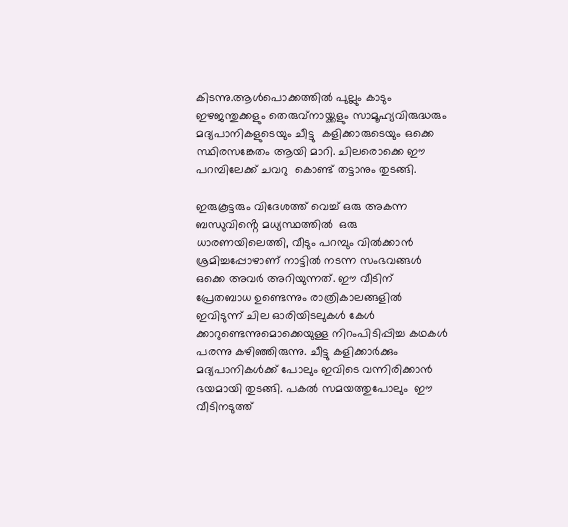കിടന്നു.ആൾപൊക്കത്തിൽ പുല്ലും കാടും ഇഴജന്തുക്കളും തെരുവ്നായ്ക്കളും സാമൂഹ്യവിരുദ്ധരും മദ്യപാനികളുടെയും ചീട്ടു  കളിക്കാരുടെയും ഒക്കെ സ്ഥിരസങ്കേതം ആയി മാറി. ചിലരൊക്കെ ഈ പറമ്പിലേക്ക് ചവറു  കൊണ്ട് തട്ടാനും തുടങ്ങി.

ഇരുകൂട്ടരും വിദേശത്ത് വെച്ച് ഒരു അകന്ന ബന്ധുവിൻ്റെ മധ്യസ്ഥത്തിൽ  ഒരു ധാരണയിലെത്തി, വീടും പറമ്പും വിൽക്കാൻ ശ്രമിച്ചപ്പോഴാണ് നാട്ടിൽ നടന്ന സംഭവങ്ങൾ ഒക്കെ അവർ അറിയുന്നത്. ഈ വീടിന് പ്രേതബാധ ഉണ്ടെന്നും രാത്രികാലങ്ങളിൽ ഇവിടുന്ന് ചില ഓരിയിടലുകൾ കേൾ ക്കാറുണ്ടെന്നുമൊക്കെയുള്ള നിറംപിടിപ്പിച്ച കഥകൾ പരന്നു കഴിഞ്ഞിരുന്നു. ചീട്ടു കളിക്കാർക്കും  മദ്യപാനികൾക്ക് പോലും ഇവിടെ വന്നിരിക്കാൻ ഭയമായി തുടങ്ങി. പകൽ സമയത്തുപോലും  ഈ വീടിനടുത്ത്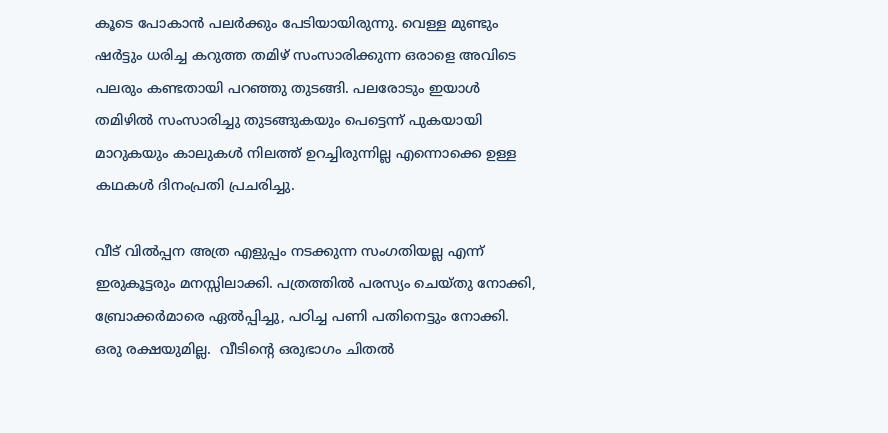കൂടെ പോകാൻ പലർക്കും പേടിയായിരുന്നു. വെള്ള മുണ്ടും ഷർട്ടും ധരിച്ച കറുത്ത തമിഴ് സംസാരിക്കുന്ന ഒരാളെ അവിടെ പലരും കണ്ടതായി പറഞ്ഞു തുടങ്ങി. പലരോടും ഇയാൾ തമിഴിൽ സംസാരിച്ചു തുടങ്ങുകയും പെട്ടെന്ന് പുകയായി മാറുകയും കാലുകൾ നിലത്ത് ഉറച്ചിരുന്നില്ല എന്നൊക്കെ ഉള്ള കഥകൾ ദിനംപ്രതി പ്രചരിച്ചു.

വീട് വിൽപ്പന അത്ര എളുപ്പം നടക്കുന്ന സംഗതിയല്ല എന്ന് ഇരുകൂട്ടരും മനസ്സിലാക്കി. പത്രത്തിൽ പരസ്യം ചെയ്തു നോക്കി, ബ്രോക്കർമാരെ ഏൽപ്പിച്ചു, പഠിച്ച പണി പതിനെട്ടും നോക്കി. ഒരു രക്ഷയുമില്ല.  വീടിൻ്റെ ഒരുഭാഗം ചിതൽ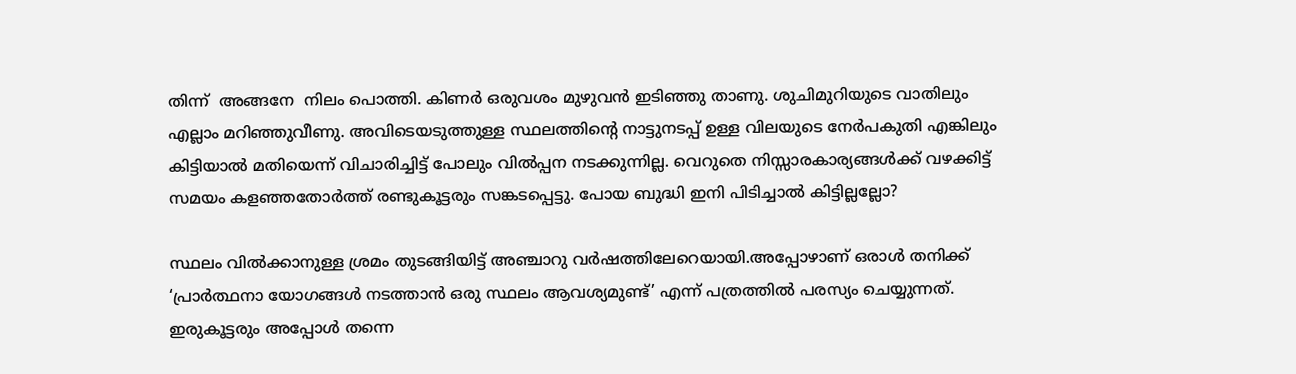തിന്ന്  അങ്ങനേ  നിലം പൊത്തി. കിണർ ഒരുവശം മുഴുവൻ ഇടിഞ്ഞു താണു. ശുചിമുറിയുടെ വാതിലും എല്ലാം മറിഞ്ഞുവീണു. അവിടെയടുത്തുള്ള സ്ഥലത്തിൻ്റെ നാട്ടുനടപ്പ് ഉള്ള വിലയുടെ നേർപകുതി എങ്കിലും കിട്ടിയാൽ മതിയെന്ന് വിചാരിച്ചിട്ട് പോലും വിൽപ്പന നടക്കുന്നില്ല. വെറുതെ നിസ്സാരകാര്യങ്ങൾക്ക് വഴക്കിട്ട് സമയം കളഞ്ഞതോർത്ത് രണ്ടുകൂട്ടരും സങ്കടപ്പെട്ടു. പോയ ബുദ്ധി ഇനി പിടിച്ചാൽ കിട്ടില്ലല്ലോ?

സ്ഥലം വിൽക്കാനുള്ള ശ്രമം തുടങ്ങിയിട്ട് അഞ്ചാറു വർഷത്തിലേറെയായി.അപ്പോഴാണ് ഒരാൾ തനിക്ക് ‘പ്രാർത്ഥനാ യോഗങ്ങൾ നടത്താൻ ഒരു സ്ഥലം ആവശ്യമുണ്ട്’ എന്ന് പത്രത്തിൽ പരസ്യം ചെയ്യുന്നത്. ഇരുകൂട്ടരും അപ്പോൾ തന്നെ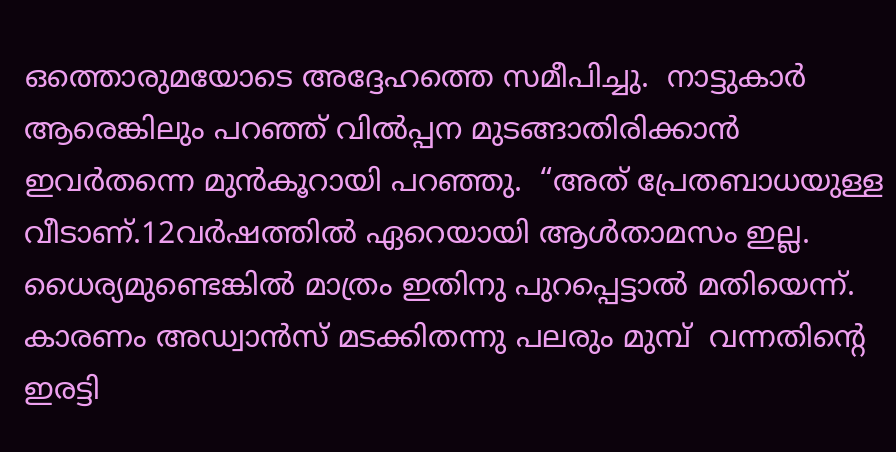ഒത്തൊരുമയോടെ അദ്ദേഹത്തെ സമീപിച്ചു.  നാട്ടുകാർ ആരെങ്കിലും പറഞ്ഞ് വിൽപ്പന മുടങ്ങാതിരിക്കാൻ ഇവർതന്നെ മുൻകൂറായി പറഞ്ഞു.  “അത് പ്രേതബാധയുള്ള വീടാണ്.12വർഷത്തിൽ ഏറെയായി ആൾതാമസം ഇല്ല.  ധൈര്യമുണ്ടെങ്കിൽ മാത്രം ഇതിനു പുറപ്പെട്ടാൽ മതിയെന്ന്.  കാരണം അഡ്വാൻസ് മടക്കിതന്നു പലരും മുമ്പ്  വന്നതിൻ്റെ ഇരട്ടി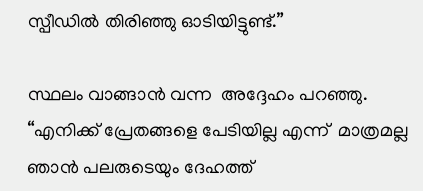സ്പീഡിൽ തിരിഞ്ഞു ഓടിയിട്ടുണ്ട്.”

സ്ഥലം വാങ്ങാൻ വന്ന  അദ്ദേഹം പറഞ്ഞു. “എനിക്ക് പ്രേതങ്ങളെ പേടിയില്ല എന്ന്  മാത്രമല്ല ഞാൻ പലരുടെയും ദേഹത്ത്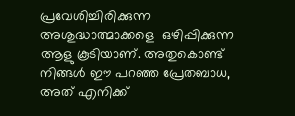പ്രവേശിച്ചിരിക്കുന്ന അശുദ്ധാത്മാക്കളെ  ഒഴിപ്പിക്കുന്ന ആളു കൂടിയാണ്. അതുകൊണ്ട് നിങ്ങൾ ഈ പറഞ്ഞ പ്രേതബാധ, അത് എനിക്ക്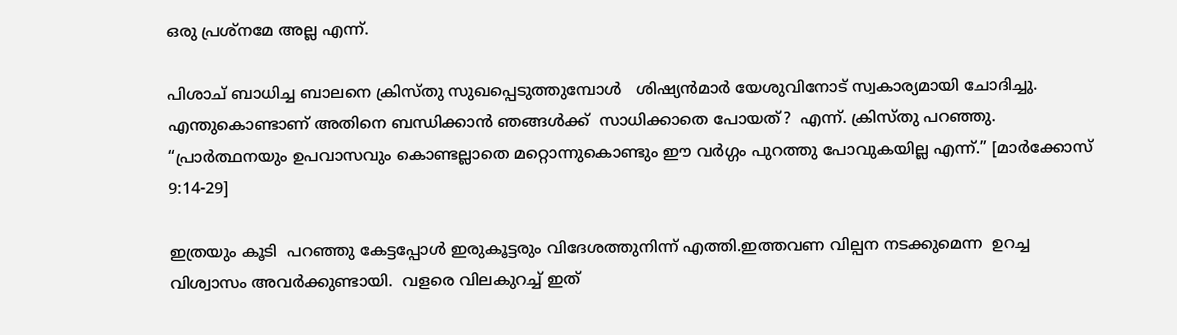ഒരു പ്രശ്നമേ അല്ല എന്ന്.

പിശാച് ബാധിച്ച ബാലനെ ക്രിസ്തു സുഖപ്പെടുത്തുമ്പോൾ   ശിഷ്യൻമാർ യേശുവിനോട് സ്വകാര്യമായി ചോദിച്ചു. എന്തുകൊണ്ടാണ് അതിനെ ബന്ധിക്കാൻ ഞങ്ങൾക്ക്  സാധിക്കാതെ പോയത്?  എന്ന്. ക്രിസ്തു പറഞ്ഞു. “പ്രാർത്ഥനയും ഉപവാസവും കൊണ്ടല്ലാതെ മറ്റൊന്നുകൊണ്ടും ഈ വർഗ്ഗം പുറത്തു പോവുകയില്ല എന്ന്.” [മാർക്കോസ് 9:14-29]

ഇത്രയും കൂടി  പറഞ്ഞു കേട്ടപ്പോൾ ഇരുകൂട്ടരും വിദേശത്തുനിന്ന് എത്തി.ഇത്തവണ വില്പന നടക്കുമെന്ന  ഉറച്ച വിശ്വാസം അവർക്കുണ്ടായി.  വളരെ വിലകുറച്ച് ഇത്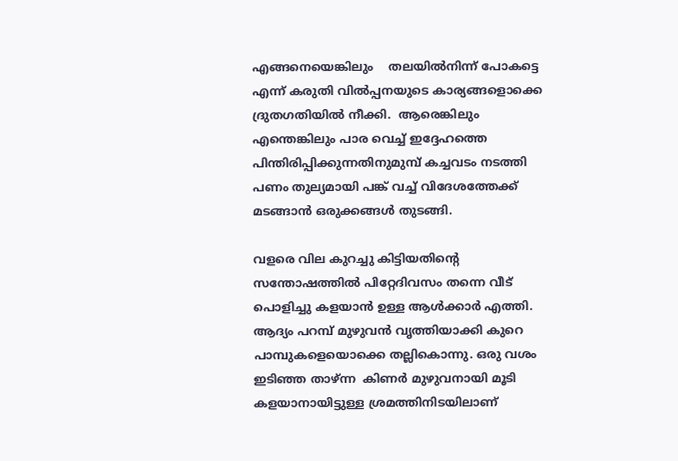എങ്ങനെയെങ്കിലും    തലയിൽനിന്ന് പോകട്ടെ എന്ന് കരുതി വിൽപ്പനയുടെ കാര്യങ്ങളൊക്കെ ദ്രുതഗതിയിൽ നീക്കി.  ആരെങ്കിലും എന്തെങ്കിലും പാര വെച്ച് ഇദ്ദേഹത്തെ പിന്തിരിപ്പിക്കുന്നതിനുമുമ്പ് കച്ചവടം നടത്തി പണം തുല്യമായി പങ്ക്‌ വച്ച്‌ വിദേശത്തേക്ക് മടങ്ങാൻ ഒരുക്കങ്ങൾ തുടങ്ങി.

വളരെ വില കുറച്ചു കിട്ടിയതിൻ്റെ  സന്തോഷത്തിൽ പിറ്റേദിവസം തന്നെ വീട് പൊളിച്ചു കളയാൻ ഉള്ള ആൾക്കാർ എത്തി. ആദ്യം പറമ്പ് മുഴുവൻ വൃത്തിയാക്കി കുറെ പാമ്പുകളെയൊക്കെ തല്ലികൊന്നു. ഒരു വശം  ഇടിഞ്ഞ താഴ്ന്ന  കിണർ മുഴുവനായി മൂടി കളയാനായിട്ടുള്ള ശ്രമത്തിനിടയിലാണ്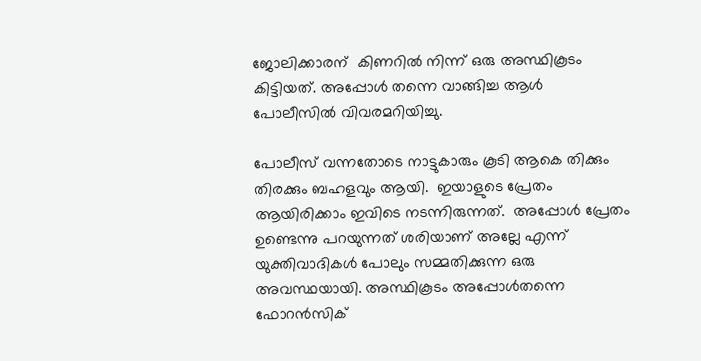ജോലിക്കാരന്  കിണറിൽ നിന്ന് ഒരു അസ്ഥികൂടം കിട്ടിയത്. അപ്പോൾ തന്നെ വാങ്ങിച്ച ആൾ  പോലീസിൽ വിവരമറിയിച്ചു.

പോലീസ് വന്നതോടെ നാട്ടുകാരും കൂടി ആകെ തിക്കും തിരക്കും ബഹളവും ആയി.  ഇയാളുടെ പ്രേതം ആയിരിക്കാം ഇവിടെ നടന്നിരുന്നത്.  അപ്പോൾ പ്രേതം ഉണ്ടെന്നു പറയുന്നത് ശരിയാണ് അല്ലേ എന്ന് യുക്തിവാദികൾ പോലും സമ്മതിക്കുന്ന ഒരു അവസ്ഥയായി. അസ്ഥികൂടം അപ്പോൾതന്നെ ഫോറൻസിക്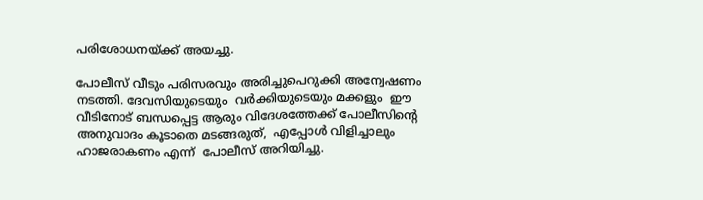പരിശോധനയ്ക്ക് അയച്ചു.

പോലീസ് വീടും പരിസരവും അരിച്ചുപെറുക്കി അന്വേഷണം നടത്തി. ദേവസിയുടെയും  വർക്കിയുടെയും മക്കളും  ഈ വീടിനോട് ബന്ധപ്പെട്ട ആരും വിദേശത്തേക്ക് പോലീസിൻ്റെ  അനുവാദം കൂടാതെ മടങ്ങരുത്,  എപ്പോൾ വിളിച്ചാലും ഹാജരാകണം എന്ന്  പോലീസ് അറിയിച്ചു.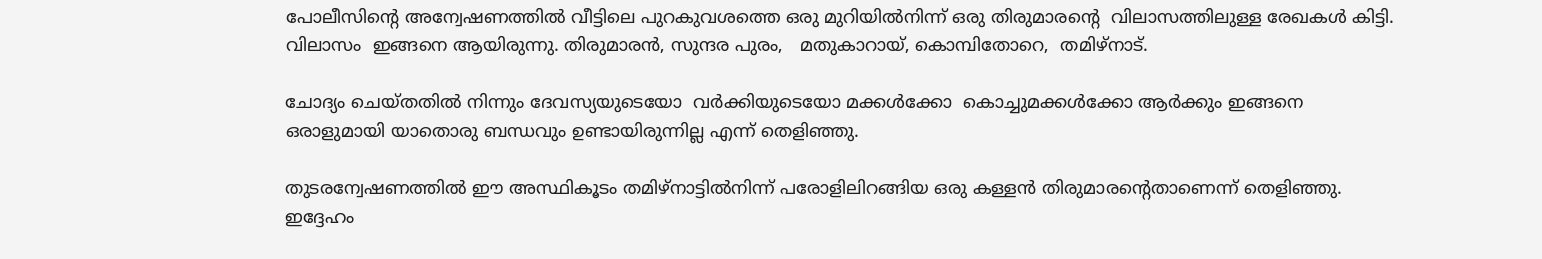പോലീസിൻ്റെ അന്വേഷണത്തിൽ വീട്ടിലെ പുറകുവശത്തെ ഒരു മുറിയിൽനിന്ന് ഒരു തിരുമാരൻ്റെ  വിലാസത്തിലുള്ള രേഖകൾ കിട്ടി. വിലാസം  ഇങ്ങനെ ആയിരുന്നു. തിരുമാരൻ, സുന്ദര പുരം,   മതുകാറായ്, കൊമ്പിതോറെ,  തമിഴ്നാട്.

ചോദ്യം ചെയ്തതിൽ നിന്നും ദേവസ്യയുടെയോ  വർക്കിയുടെയോ മക്കൾക്കോ  കൊച്ചുമക്കൾക്കോ ആർക്കും ഇങ്ങനെ ഒരാളുമായി യാതൊരു ബന്ധവും ഉണ്ടായിരുന്നില്ല എന്ന് തെളിഞ്ഞു.

തുടരന്വേഷണത്തിൽ ഈ അസ്ഥികൂടം തമിഴ്നാട്ടിൽനിന്ന് പരോളിലിറങ്ങിയ ഒരു കള്ളൻ തിരുമാരൻ്റെതാണെന്ന് തെളിഞ്ഞു. ഇദ്ദേഹം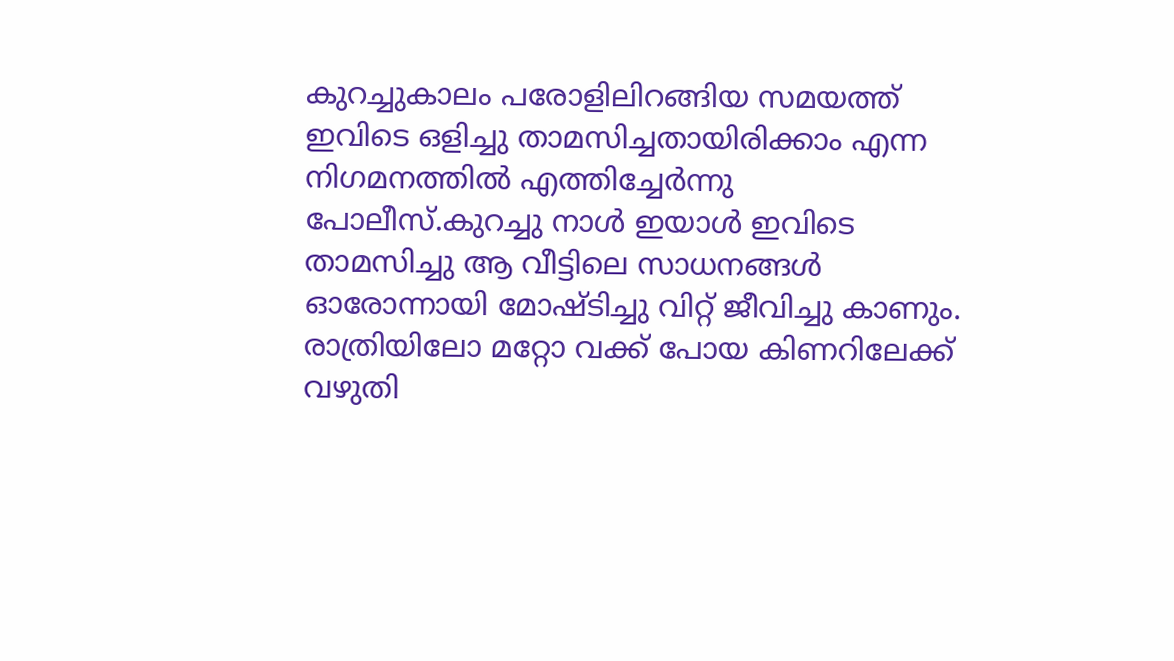കുറച്ചുകാലം പരോളിലിറങ്ങിയ സമയത്ത് ഇവിടെ ഒളിച്ചു താമസിച്ചതായിരിക്കാം എന്ന നിഗമനത്തിൽ എത്തിച്ചേർന്നു പോലീസ്.കുറച്ചു നാൾ ഇയാൾ ഇവിടെ താമസിച്ചു ആ വീട്ടിലെ സാധനങ്ങൾ ഓരോന്നായി മോഷ്ടിച്ചു വിറ്റ് ജീവിച്ചു കാണും.  രാത്രിയിലോ മറ്റോ വക്ക് പോയ കിണറിലേക്ക് വഴുതി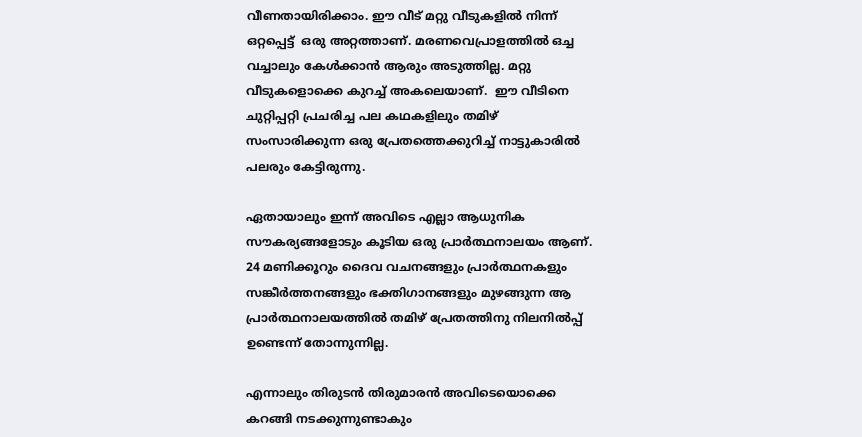വീണതായിരിക്കാം. ഈ വീട് മറ്റു വീടുകളിൽ നിന്ന് ഒറ്റപ്പെട്ട്  ഒരു അറ്റത്താണ്. മരണവെപ്രാളത്തിൽ ഒച്ച  വച്ചാലും കേൾക്കാൻ ആരും അടുത്തില്ല. മറ്റു വീടുകളൊക്കെ കുറച്ച് അകലെയാണ്.  ഈ വീടിനെ ചുറ്റിപ്പറ്റി പ്രചരിച്ച പല കഥകളിലും തമിഴ് സംസാരിക്കുന്ന ഒരു പ്രേതത്തെക്കുറിച്ച് നാട്ടുകാരിൽ പലരും കേട്ടിരുന്നു.

ഏതായാലും ഇന്ന് അവിടെ എല്ലാ ആധുനിക സൗകര്യങ്ങളോടും കൂടിയ ഒരു പ്രാർത്ഥനാലയം ആണ്. 24 മണിക്കൂറും ദൈവ വചനങ്ങളും പ്രാർത്ഥനകളും സങ്കീർത്തനങ്ങളും ഭക്തിഗാനങ്ങളും മുഴങ്ങുന്ന ആ പ്രാർത്ഥനാലയത്തിൽ തമിഴ് പ്രേതത്തിനു നിലനിൽപ്പ് ഉണ്ടെന്ന് തോന്നുന്നില്ല.

എന്നാലും തിരുടൻ തിരുമാരൻ അവിടെയൊക്കെ കറങ്ങി നടക്കുന്നുണ്ടാകും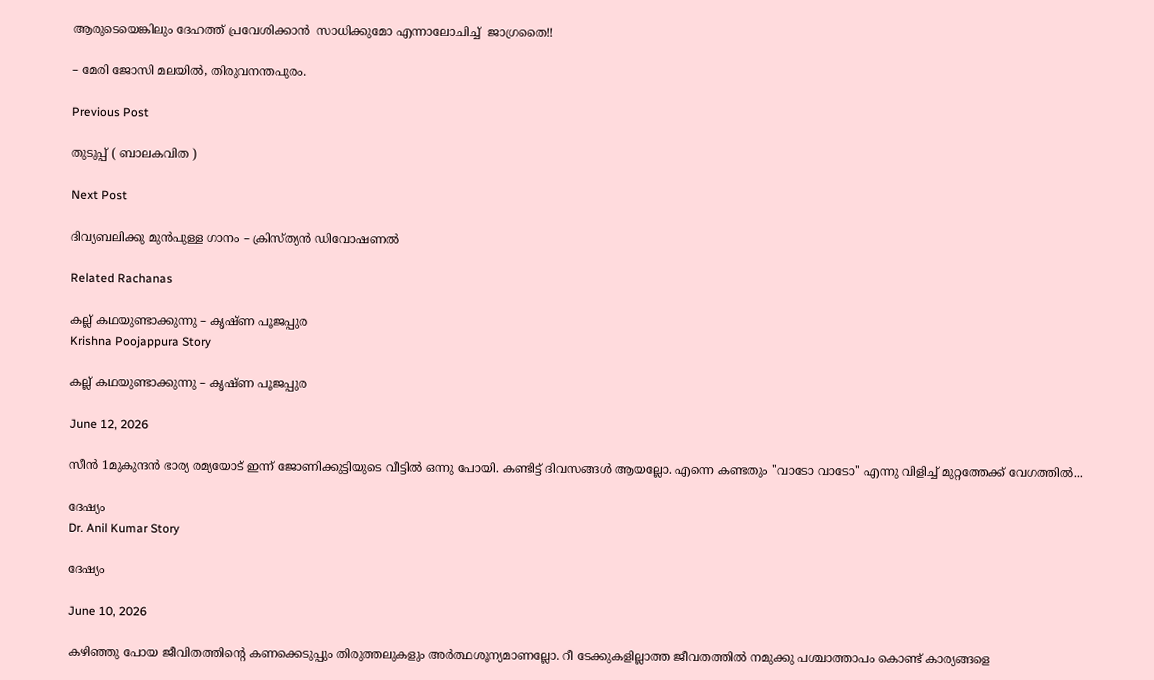ആരുടെയെങ്കിലും ദേഹത്ത് പ്രവേശിക്കാൻ  സാധിക്കുമോ എന്നാലോചിച്ച്  ജാഗ്രതൈ!!

– മേരി ജോസി മലയിൽ, തിരുവനന്തപുരം.

Previous Post

തുടുപ്പ് ( ബാലകവിത )

Next Post

ദിവ്യബലിക്കു മുൻപുള്ള ഗാനം – ക്രിസ്ത്യൻ ഡിവോഷണൽ

Related Rachanas

കല്ല് കഥയുണ്ടാക്കുന്നു – കൃഷ്ണ പൂജപ്പുര
Krishna Poojappura Story

കല്ല് കഥയുണ്ടാക്കുന്നു – കൃഷ്ണ പൂജപ്പുര

June 12, 2026

സീൻ 1മുകുന്ദന്‍ ഭാര്യ രമ്യയോട് ഇന്ന് ജോണിക്കുട്ടിയുടെ വീട്ടില്‍ ഒന്നു പോയി. കണ്ടിട്ട് ദിവസങ്ങള്‍ ആയല്ലോ. എന്നെ കണ്ടതും ''വാടോ വാടോ'' എന്നു വിളിച്ച് മുറ്റത്തേക്ക് വേഗത്തില്‍...

ദേഷ്യം
Dr. Anil Kumar Story

ദേഷ്യം

June 10, 2026

കഴിഞ്ഞു പോയ ജീവിതത്തിൻ്റെ കണക്കെടുപ്പും തിരുത്തലുകളും അർത്ഥശൂന്യമാണല്ലോ. റീ ടേക്കുകളില്ലാത്ത ജീവതത്തിൽ നമുക്കു പശ്ചാത്താപം കൊണ്ട് കാര്യങ്ങളെ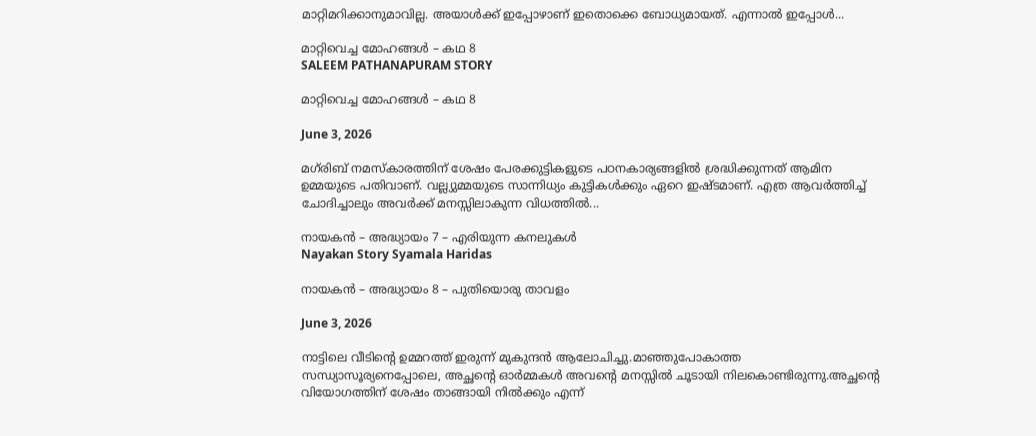മാറ്റിമറിക്കാനുമാവില്ല. അയാൾക്ക് ഇപ്പോഴാണ് ഇതൊക്കെ ബോധ്യമായത്. എന്നാൽ ഇപ്പോൾ...

മാറ്റിവെച്ച മോഹങ്ങൾ – കഥ 8
SALEEM PATHANAPURAM STORY

മാറ്റിവെച്ച മോഹങ്ങൾ – കഥ 8

June 3, 2026

മഗ്‌രിബ് നമസ്കാരത്തിന് ശേഷം പേരക്കുട്ടികളുടെ പഠനകാര്യങ്ങളിൽ ശ്രദ്ധിക്കുന്നത് ആമിന ഉമ്മയുടെ പതിവാണ്. വല്ല്യുമ്മയുടെ സാന്നിധ്യം കുട്ടികൾക്കും ഏറെ ഇഷ്ടമാണ്. എത്ര ആവർത്തിച്ച് ചോദിച്ചാലും അവർക്ക് മനസ്സിലാകുന്ന വിധത്തിൽ...

നായകൻ – അദ്ധ്യായം 7 – എരിയുന്ന കനലുകൾ
Nayakan Story Syamala Haridas

നായകൻ – അദ്ധ്യായം 8 – പുതിയൊരു താവളം

June 3, 2026

നാട്ടിലെ വീടിൻ്റെ ഉമ്മറത്ത് ഇരുന്ന് മുകുന്ദൻ ആലോചിച്ചു.മാഞ്ഞുപോകാത്ത സന്ധ്യാസൂര്യനെപ്പോലെ, അച്ഛൻ്റെ ഓർമ്മകൾ അവൻ്റെ മനസ്സിൽ ചൂടായി നിലകൊണ്ടിരുന്നു.അച്ഛൻ്റെ വിയോഗത്തിന് ശേഷം താങ്ങായി നിൽക്കും എന്ന്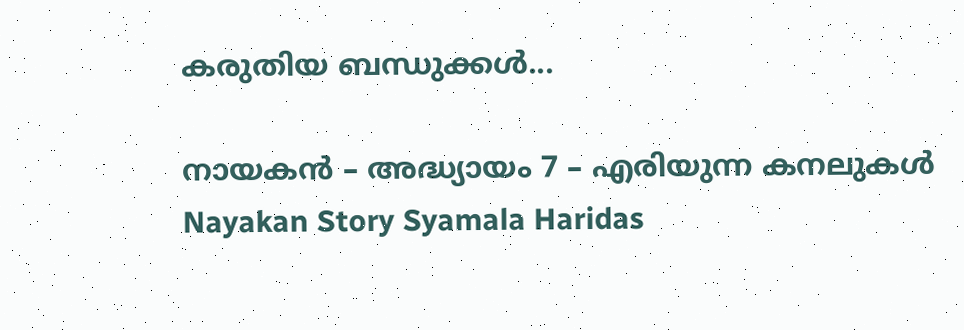കരുതിയ ബന്ധുക്കൾ...

നായകൻ – അദ്ധ്യായം 7 – എരിയുന്ന കനലുകൾ
Nayakan Story Syamala Haridas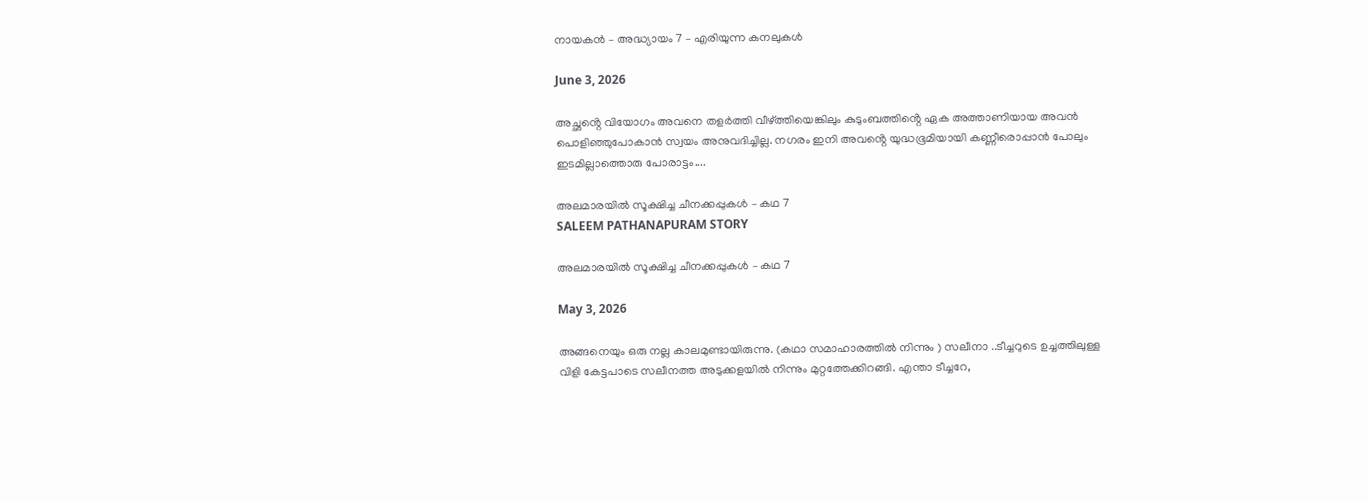നായകൻ – അദ്ധ്യായം 7 – എരിയുന്ന കനലുകൾ

June 3, 2026

അച്ഛൻ്റെ വിയോഗം അവനെ തളർത്തി വീഴ്ത്തിയെങ്കിലും കുടുംബത്തിൻ്റെ ഏക അത്താണിയായ അവൻ പൊളിഞ്ഞുപോകാൻ സ്വയം അനുവദിച്ചില്ല. നഗരം ഇനി അവൻ്റെ യുദ്ധഭൂമിയായി കണ്ണീരൊപ്പാൻ പോലും ഇടമില്ലാത്തൊരു പോരാട്ടം....

അലമാരയിൽ സൂക്ഷിച്ച ചീനക്കപ്പുകൾ – കഥ 7
SALEEM PATHANAPURAM STORY

അലമാരയിൽ സൂക്ഷിച്ച ചീനക്കപ്പുകൾ – കഥ 7

May 3, 2026

അങ്ങനെയും ഒരു നല്ല കാലമുണ്ടായിരുന്നു. (കഥാ സമാഹാരത്തിൽ നിന്നും ) സലീനാ ..ടീച്ചറുടെ ഉച്ചത്തിലുള്ള വിളി കേട്ടപാടെ സലീനത്ത അടുക്കളയിൽ നിന്നും മുറ്റത്തേക്കിറങ്ങി. എന്താ ടീച്ചറേ,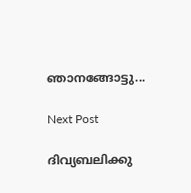ഞാനങ്ങോട്ടു...

Next Post

ദിവ്യബലിക്കു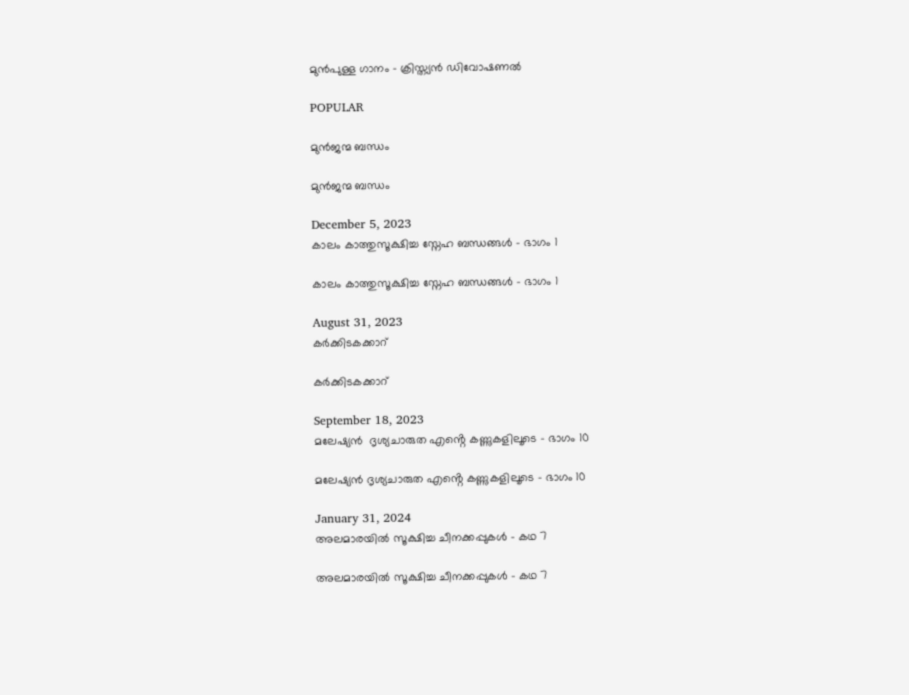മുൻപുള്ള ഗാനം - ക്രിസ്ത്യൻ ഡിവോഷണൽ

POPULAR

മുൻജന്മ ബന്ധം

മുൻജന്മ ബന്ധം

December 5, 2023
കാലം കാത്തുസൂക്ഷിച്ച സ്നേഹ ബന്ധങ്ങൾ – ഭാഗം 1

കാലം കാത്തുസൂക്ഷിച്ച സ്നേഹ ബന്ധങ്ങൾ – ഭാഗം 1

August 31, 2023
കർക്കിടകക്കാറ്

കർക്കിടകക്കാറ്

September 18, 2023
മലേഷ്യൻ  ദൃശ്യചാരുത എൻ്റെ കണ്ണുകളിലൂടെ – ഭാഗം 10

മലേഷ്യൻ ദൃശ്യചാരുത എൻ്റെ കണ്ണുകളിലൂടെ – ഭാഗം 10

January 31, 2024
അലമാരയിൽ സൂക്ഷിച്ച ചീനക്കപ്പുകൾ – കഥ 7

അലമാരയിൽ സൂക്ഷിച്ച ചീനക്കപ്പുകൾ – കഥ 7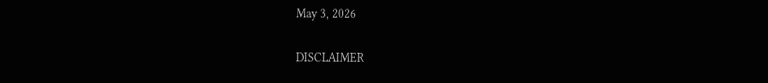May 3, 2026

DISCLAIMER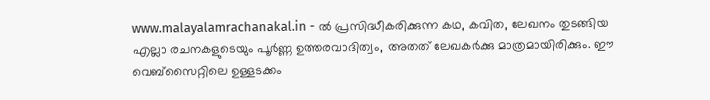www.malayalamrachanakal.in - ല്‍ പ്രസിദ്ധീകരിക്കുന്ന കഥ, കവിത, ലേഖനം തുടങ്ങിയ എല്ലാ രചനകളുടെയും പൂർണ്ണ ഉത്തരവാദിത്വം, അതത് ലേഖകര്‍ക്കു മാത്രമായിരിക്കും. ഈ വെബ്‌സൈറ്റിലെ ഉള്ളടക്കം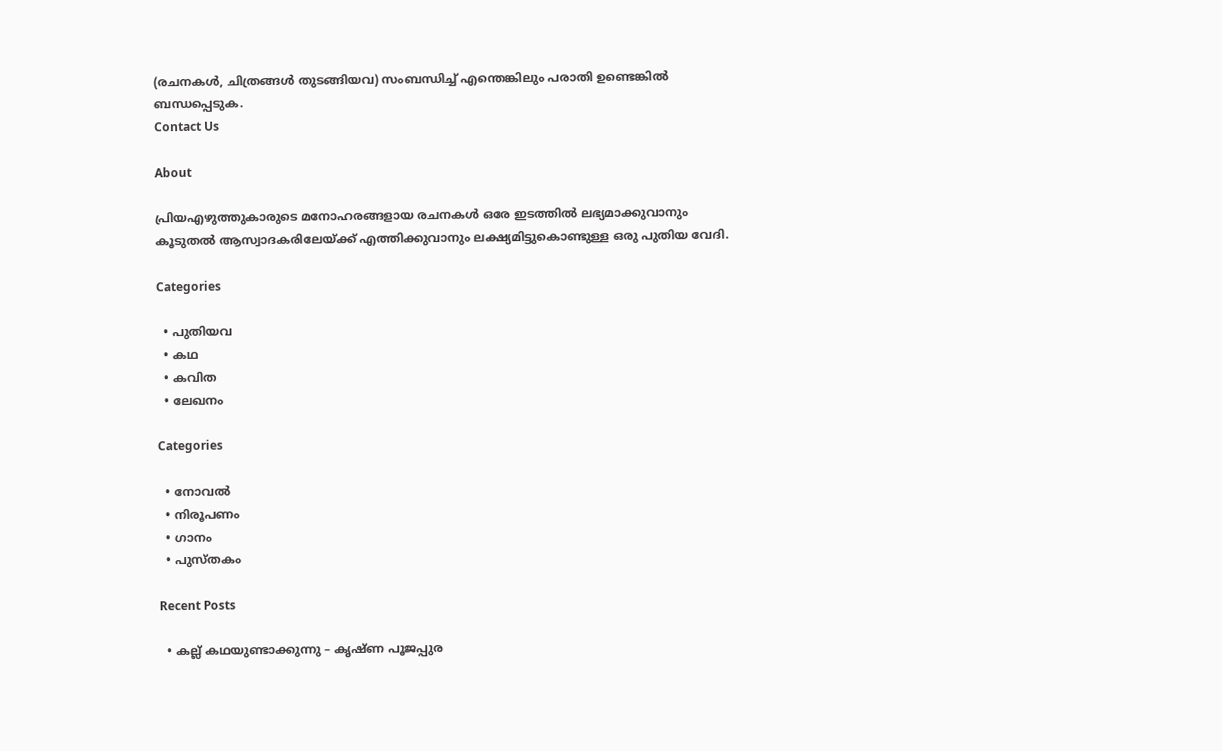(രചനകൾ, ചിത്രങ്ങൾ തുടങ്ങിയവ) സംബന്ധിച്ച് എന്തെങ്കിലും പരാതി ഉണ്ടെങ്കിൽ ബന്ധപ്പെടുക.
Contact Us

About

പ്രിയഎഴുത്തുകാരുടെ മനോഹരങ്ങളായ രചനകൾ ഒരേ ഇടത്തിൽ ലഭ്യമാക്കുവാനും കൂടുതൽ ആസ്വാദകരിലേയ്ക്ക് എത്തിക്കുവാനും ലക്ഷ്യമിട്ടുകൊണ്ടുള്ള ഒരു പുതിയ വേദി.

Categories

  • പുതിയവ
  • കഥ
  • കവിത
  • ലേഖനം

Categories

  • നോവൽ
  • നിരൂപണം
  • ഗാനം
  • പുസ്തകം

Recent Posts

  • കല്ല് കഥയുണ്ടാക്കുന്നു – കൃഷ്ണ പൂജപ്പുര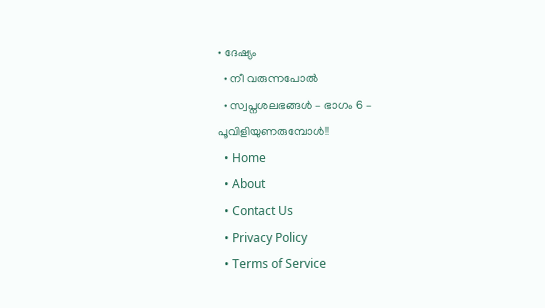• ദേഷ്യം
  • നീ വരുന്നപോൽ
  • സ്വപ്നശലഭങ്ങൾ – ഭാഗം 6 – പൂവിളിയുണരുമ്പോൾ!!
  • Home
  • About
  • Contact Us
  • Privacy Policy
  • Terms of Service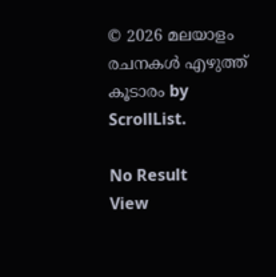© 2026 മലയാളം രചനകൾ എഴുത്ത് കൂടാരം by ScrollList.

No Result
View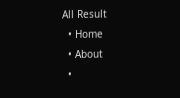All Result
  • Home
  • About
  •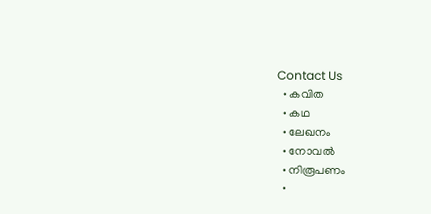Contact Us
  • കവിത
  • കഥ
  • ലേഖനം
  • നോവൽ
  • നിരൂപണം
  •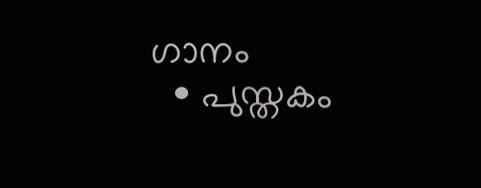ഗാനം
  • പുസ്തകം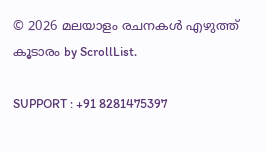© 2026 മലയാളം രചനകൾ എഴുത്ത് കൂടാരം by ScrollList.

SUPPORT : +91 8281475397